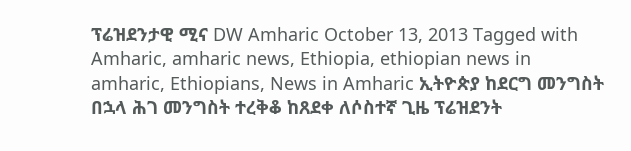ፕሬዝደንታዊ ሚና DW Amharic October 13, 2013 Tagged with Amharic, amharic news, Ethiopia, ethiopian news in amharic, Ethiopians, News in Amharic ኢትዮጵያ ከደርግ መንግስት በኋላ ሕገ መንግስት ተረቅቆ ከጸደቀ ለሶስተኛ ጊዜ ፕሬዝደንት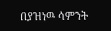በያዝነዉ ሳምንት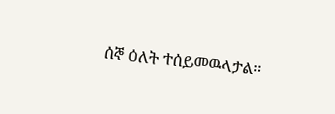ሰኞ ዕለት ተሰይመዉላታል።